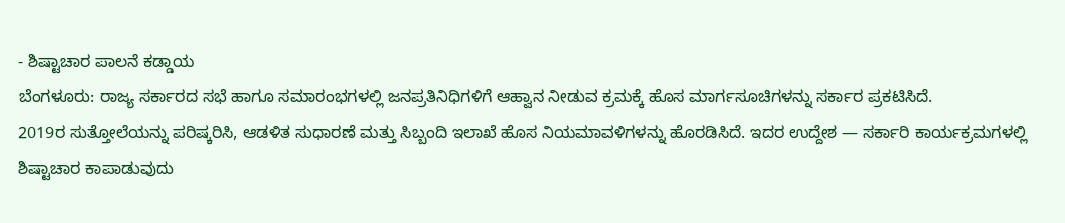- ಶಿಷ್ಟಾಚಾರ ಪಾಲನೆ ಕಡ್ಡಾಯ
ಬೆಂಗಳೂರು: ರಾಜ್ಯ ಸರ್ಕಾರದ ಸಭೆ ಹಾಗೂ ಸಮಾರಂಭಗಳಲ್ಲಿ ಜನಪ್ರತಿನಿಧಿಗಳಿಗೆ ಆಹ್ವಾನ ನೀಡುವ ಕ್ರಮಕ್ಕೆ ಹೊಸ ಮಾರ್ಗಸೂಚಿಗಳನ್ನು ಸರ್ಕಾರ ಪ್ರಕಟಿಸಿದೆ.
2019ರ ಸುತ್ತೋಲೆಯನ್ನು ಪರಿಷ್ಕರಿಸಿ, ಆಡಳಿತ ಸುಧಾರಣೆ ಮತ್ತು ಸಿಬ್ಬಂದಿ ಇಲಾಖೆ ಹೊಸ ನಿಯಮಾವಳಿಗಳನ್ನು ಹೊರಡಿಸಿದೆ. ಇದರ ಉದ್ದೇಶ — ಸರ್ಕಾರಿ ಕಾರ್ಯಕ್ರಮಗಳಲ್ಲಿ ಶಿಷ್ಟಾಚಾರ ಕಾಪಾಡುವುದು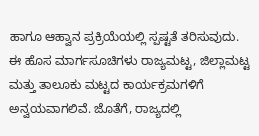ಹಾಗೂ ಆಹ್ವಾನ ಪ್ರಕ್ರಿಯೆಯಲ್ಲಿ ಸ್ಪಷ್ಟತೆ ತರಿಸುವುದು.
ಈ ಹೊಸ ಮಾರ್ಗಸೂಚಿಗಳು ರಾಜ್ಯಮಟ್ಟ, ಜಿಲ್ಲಾಮಟ್ಟ ಮತ್ತು ತಾಲೂಕು ಮಟ್ಟದ ಕಾರ್ಯಕ್ರಮಗಳಿಗೆ ಅನ್ವಯವಾಗಲಿವೆ. ಜೊತೆಗೆ, ರಾಜ್ಯದಲ್ಲಿ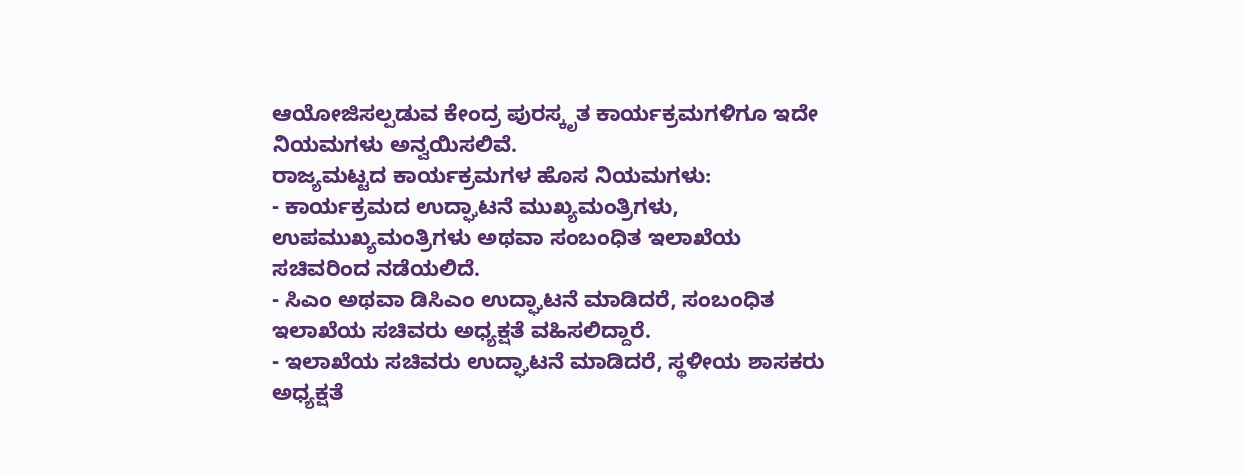ಆಯೋಜಿಸಲ್ಪಡುವ ಕೇಂದ್ರ ಪುರಸ್ಕೃತ ಕಾರ್ಯಕ್ರಮಗಳಿಗೂ ಇದೇ ನಿಯಮಗಳು ಅನ್ವಯಿಸಲಿವೆ.
ರಾಜ್ಯಮಟ್ಟದ ಕಾರ್ಯಕ್ರಮಗಳ ಹೊಸ ನಿಯಮಗಳು:
- ಕಾರ್ಯಕ್ರಮದ ಉದ್ಘಾಟನೆ ಮುಖ್ಯಮಂತ್ರಿಗಳು, ಉಪಮುಖ್ಯಮಂತ್ರಿಗಳು ಅಥವಾ ಸಂಬಂಧಿತ ಇಲಾಖೆಯ ಸಚಿವರಿಂದ ನಡೆಯಲಿದೆ.
- ಸಿಎಂ ಅಥವಾ ಡಿಸಿಎಂ ಉದ್ಘಾಟನೆ ಮಾಡಿದರೆ, ಸಂಬಂಧಿತ ಇಲಾಖೆಯ ಸಚಿವರು ಅಧ್ಯಕ್ಷತೆ ವಹಿಸಲಿದ್ದಾರೆ.
- ಇಲಾಖೆಯ ಸಚಿವರು ಉದ್ಘಾಟನೆ ಮಾಡಿದರೆ, ಸ್ಥಳೀಯ ಶಾಸಕರು ಅಧ್ಯಕ್ಷತೆ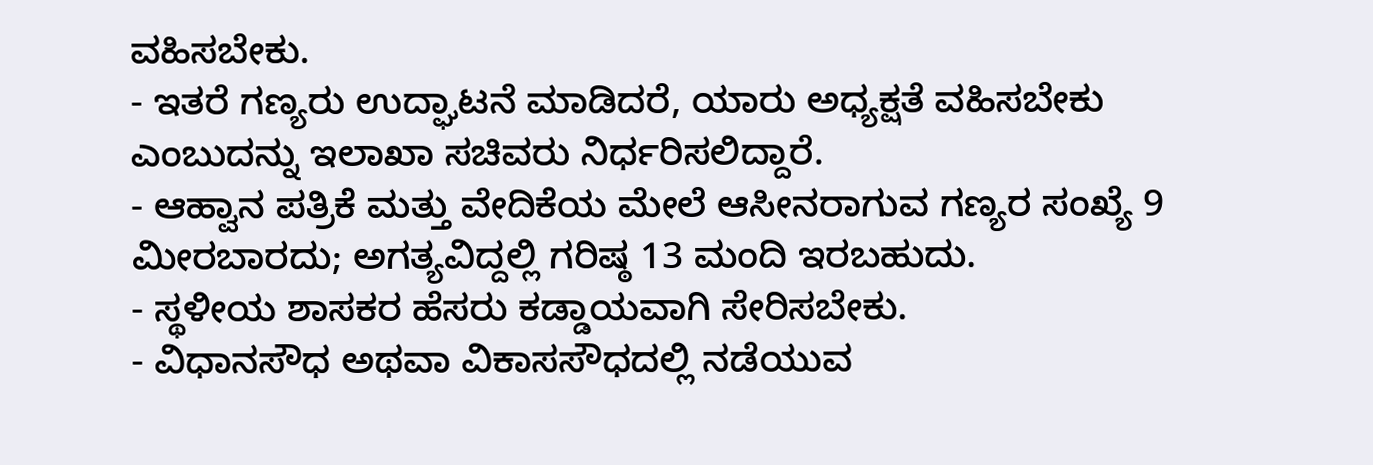ವಹಿಸಬೇಕು.
- ಇತರೆ ಗಣ್ಯರು ಉದ್ಘಾಟನೆ ಮಾಡಿದರೆ, ಯಾರು ಅಧ್ಯಕ್ಷತೆ ವಹಿಸಬೇಕು ಎಂಬುದನ್ನು ಇಲಾಖಾ ಸಚಿವರು ನಿರ್ಧರಿಸಲಿದ್ದಾರೆ.
- ಆಹ್ವಾನ ಪತ್ರಿಕೆ ಮತ್ತು ವೇದಿಕೆಯ ಮೇಲೆ ಆಸೀನರಾಗುವ ಗಣ್ಯರ ಸಂಖ್ಯೆ 9 ಮೀರಬಾರದು; ಅಗತ್ಯವಿದ್ದಲ್ಲಿ ಗರಿಷ್ಠ 13 ಮಂದಿ ಇರಬಹುದು.
- ಸ್ಥಳೀಯ ಶಾಸಕರ ಹೆಸರು ಕಡ್ಡಾಯವಾಗಿ ಸೇರಿಸಬೇಕು.
- ವಿಧಾನಸೌಧ ಅಥವಾ ವಿಕಾಸಸೌಧದಲ್ಲಿ ನಡೆಯುವ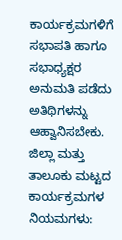ಕಾರ್ಯಕ್ರಮಗಳಿಗೆ ಸಭಾಪತಿ ಹಾಗೂ ಸಭಾಧ್ಯಕ್ಷರ ಅನುಮತಿ ಪಡೆದು ಅತಿಥಿಗಳನ್ನು ಆಹ್ವಾನಿಸಬೇಕು.
ಜಿಲ್ಲಾ ಮತ್ತು ತಾಲೂಕು ಮಟ್ಟದ ಕಾರ್ಯಕ್ರಮಗಳ ನಿಯಮಗಳು: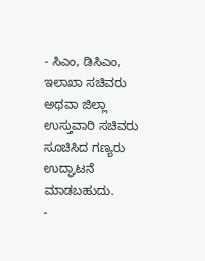- ಸಿಎಂ, ಡಿಸಿಎಂ, ಇಲಾಖಾ ಸಚಿವರು ಅಥವಾ ಜಿಲ್ಲಾ ಉಸ್ತುವಾರಿ ಸಚಿವರು ಸೂಚಿಸಿದ ಗಣ್ಯರು ಉದ್ಘಾಟನೆ ಮಾಡಬಹುದು.
-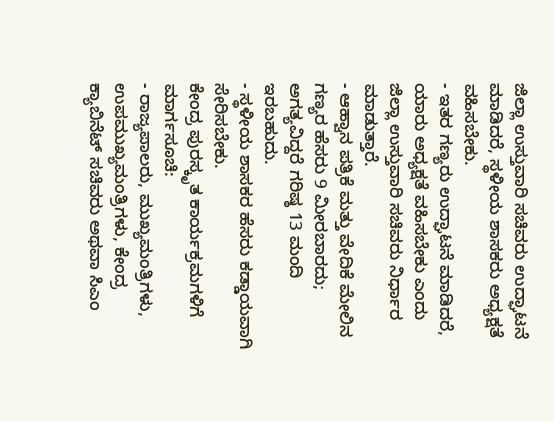ಜಿಲ್ಲಾ ಉಸ್ತುವಾರಿ ಸಚಿವರು ಉದ್ಘಾಟನೆ ಮಾಡಿದರೆ, ಸ್ಥಳೀಯ ಶಾಸಕರು ಅಧ್ಯಕ್ಷತೆ ವಹಿಸಬೇಕು.
- ಇತರ ಗಣ್ಯರು ಉದ್ಘಾಟನೆ ಮಾಡಿದರೆ, ಯಾರು ಅಧ್ಯಕ್ಷತೆ ವಹಿಸಬೇಕು ಎಂದು ಜಿಲ್ಲಾ ಉಸ್ತುವಾರಿ ಸಚಿವರು ನಿರ್ಧಾರ ಮಾಡುತ್ತಾರೆ.
- ಆಹ್ವಾನ ಪತ್ರಿಕೆ ಮತ್ತು ವೇದಿಕೆ ಮೇಲಿನ ಗಣ್ಯರ ಹೆಸರು 9 ಮೀರಬಾರದು; ಅಗತ್ಯವಿದ್ದರೆ ಗರಿಷ್ಠ 13 ಮಂದಿ ಇರಬಹುದು.
- ಸ್ಥಳೀಯ ಶಾಸಕರ ಹೆಸರು ಕಡ್ಡಾಯವಾಗಿ ಸೇರಿಸಬೇಕು.
ಕೇಂದ್ರ ಪುರಸ್ಕೃತ ಕಾರ್ಯಕ್ರಮಗಳಿಗೆ ಮಾರ್ಗಸೂಚಿ:
- ರಾಜ್ಯಪಾಲರು, ಮುಖ್ಯಮಂತ್ರಿಗಳು, ಉಪಮುಖ್ಯಮಂತ್ರಿಗಳು, ಕೇಂದ್ರ ಕ್ಯಾಬಿನೆಟ್ ಸಚಿವರು ಅಥವಾ ಸಿಎಂ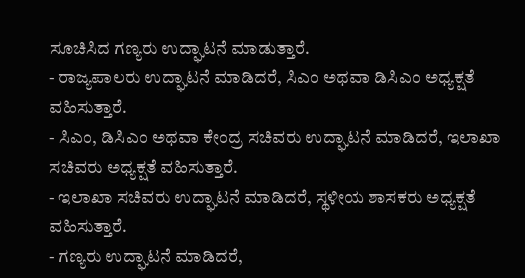ಸೂಚಿಸಿದ ಗಣ್ಯರು ಉದ್ಘಾಟನೆ ಮಾಡುತ್ತಾರೆ.
- ರಾಜ್ಯಪಾಲರು ಉದ್ಘಾಟನೆ ಮಾಡಿದರೆ, ಸಿಎಂ ಅಥವಾ ಡಿಸಿಎಂ ಅಧ್ಯಕ್ಷತೆ ವಹಿಸುತ್ತಾರೆ.
- ಸಿಎಂ, ಡಿಸಿಎಂ ಅಥವಾ ಕೇಂದ್ರ ಸಚಿವರು ಉದ್ಘಾಟನೆ ಮಾಡಿದರೆ, ಇಲಾಖಾ ಸಚಿವರು ಅಧ್ಯಕ್ಷತೆ ವಹಿಸುತ್ತಾರೆ.
- ಇಲಾಖಾ ಸಚಿವರು ಉದ್ಘಾಟನೆ ಮಾಡಿದರೆ, ಸ್ಥಳೀಯ ಶಾಸಕರು ಅಧ್ಯಕ್ಷತೆ ವಹಿಸುತ್ತಾರೆ.
- ಗಣ್ಯರು ಉದ್ಘಾಟನೆ ಮಾಡಿದರೆ,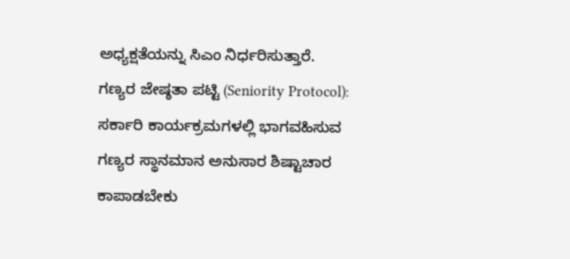ಅಧ್ಯಕ್ಷತೆಯನ್ನು ಸಿಎಂ ನಿರ್ಧರಿಸುತ್ತಾರೆ.
ಗಣ್ಯರ ಜೇಷ್ಠತಾ ಪಟ್ಟಿ (Seniority Protocol):
ಸರ್ಕಾರಿ ಕಾರ್ಯಕ್ರಮಗಳಲ್ಲಿ ಭಾಗವಹಿಸುವ ಗಣ್ಯರ ಸ್ಥಾನಮಾನ ಅನುಸಾರ ಶಿಷ್ಟಾಚಾರ ಕಾಪಾಡಬೇಕು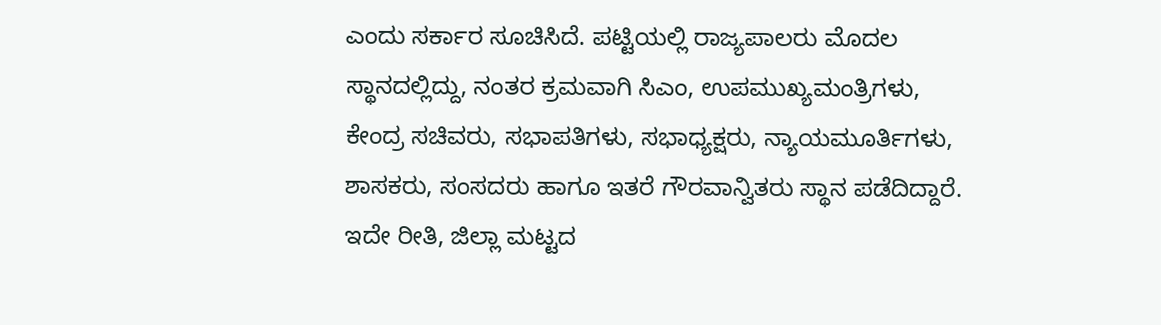ಎಂದು ಸರ್ಕಾರ ಸೂಚಿಸಿದೆ. ಪಟ್ಟಿಯಲ್ಲಿ ರಾಜ್ಯಪಾಲರು ಮೊದಲ ಸ್ಥಾನದಲ್ಲಿದ್ದು, ನಂತರ ಕ್ರಮವಾಗಿ ಸಿಎಂ, ಉಪಮುಖ್ಯಮಂತ್ರಿಗಳು, ಕೇಂದ್ರ ಸಚಿವರು, ಸಭಾಪತಿಗಳು, ಸಭಾಧ್ಯಕ್ಷರು, ನ್ಯಾಯಮೂರ್ತಿಗಳು, ಶಾಸಕರು, ಸಂಸದರು ಹಾಗೂ ಇತರೆ ಗೌರವಾನ್ವಿತರು ಸ್ಥಾನ ಪಡೆದಿದ್ದಾರೆ.
ಇದೇ ರೀತಿ, ಜಿಲ್ಲಾ ಮಟ್ಟದ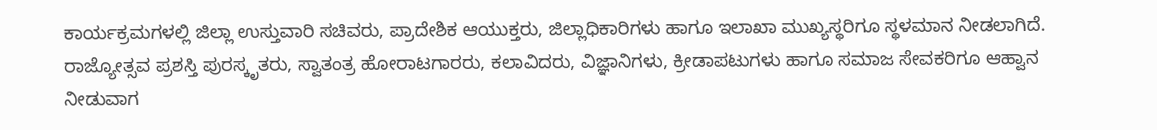ಕಾರ್ಯಕ್ರಮಗಳಲ್ಲಿ ಜಿಲ್ಲಾ ಉಸ್ತುವಾರಿ ಸಚಿವರು, ಪ್ರಾದೇಶಿಕ ಆಯುಕ್ತರು, ಜಿಲ್ಲಾಧಿಕಾರಿಗಳು ಹಾಗೂ ಇಲಾಖಾ ಮುಖ್ಯಸ್ಥರಿಗೂ ಸ್ಥಳಮಾನ ನೀಡಲಾಗಿದೆ.
ರಾಜ್ಯೋತ್ಸವ ಪ್ರಶಸ್ತಿ ಪುರಸ್ಕೃತರು, ಸ್ವಾತಂತ್ರ ಹೋರಾಟಗಾರರು, ಕಲಾವಿದರು, ವಿಜ್ಞಾನಿಗಳು, ಕ್ರೀಡಾಪಟುಗಳು ಹಾಗೂ ಸಮಾಜ ಸೇವಕರಿಗೂ ಆಹ್ವಾನ ನೀಡುವಾಗ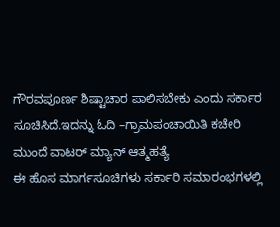ಗೌರವಪೂರ್ಣ ಶಿಷ್ಟಾಚಾರ ಪಾಲಿಸಬೇಕು ಎಂದು ಸರ್ಕಾರ ಸೂಚಿಸಿದೆ.ಇದನ್ನು ಓದಿ –ಗ್ರಾಮಪಂಚಾಯಿತಿ ಕಚೇರಿ ಮುಂದೆ ವಾಟರ್ ಮ್ಯಾನ್ ಆತ್ಮಹತ್ಯೆ
ಈ ಹೊಸ ಮಾರ್ಗಸೂಚಿಗಳು ಸರ್ಕಾರಿ ಸಮಾರಂಭಗಳಲ್ಲಿ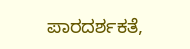ಪಾರದರ್ಶಕತೆ,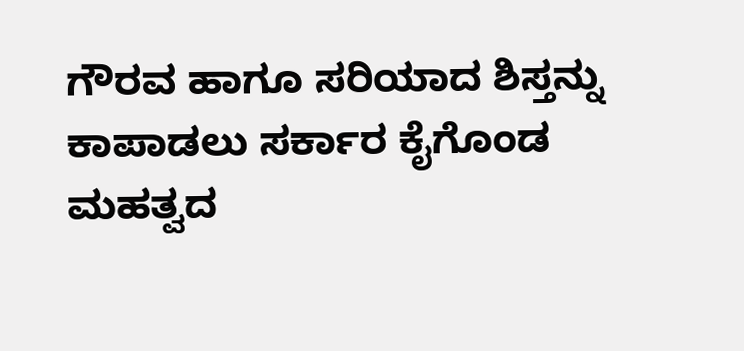ಗೌರವ ಹಾಗೂ ಸರಿಯಾದ ಶಿಸ್ತನ್ನು ಕಾಪಾಡಲು ಸರ್ಕಾರ ಕೈಗೊಂಡ ಮಹತ್ವದ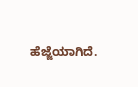ಹೆಜ್ಜೆಯಾಗಿದೆ.